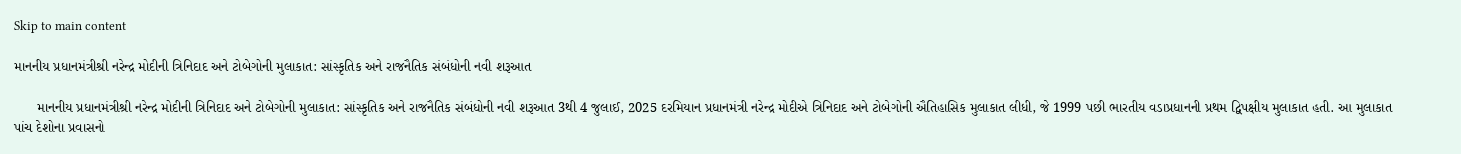Skip to main content

માનનીય પ્રધાનમંત્રીશ્રી નરેન્દ્ર મોદીની ત્રિનિદાદ અને ટોબેગોની મુલાકાત: સાંસ્કૃતિક અને રાજનૈતિક સંબંધોની નવી શરૂઆત

      માનનીય પ્રધાનમંત્રીશ્રી નરેન્દ્ર મોદીની ત્રિનિદાદ અને ટોબેગોની મુલાકાત: સાંસ્કૃતિક અને રાજનૈતિક સંબંધોની નવી શરૂઆત 3થી 4 જુલાઈ, 2025 દરમિયાન પ્રધાનમંત્રી નરેન્દ્ર મોદીએ ત્રિનિદાદ અને ટોબેગોની ઐતિહાસિક મુલાકાત લીધી, જે 1999 પછી ભારતીય વડાપ્રધાનની પ્રથમ દ્વિપક્ષીય મુલાકાત હતી. આ મુલાકાત પાંચ દેશોના પ્રવાસનો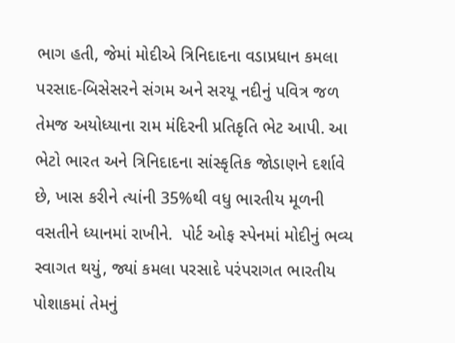ભાગ હતી, જેમાં મોદીએ ત્રિનિદાદના વડાપ્રધાન કમલા પરસાદ-બિસેસરને સંગમ અને સરયૂ નદીનું પવિત્ર જળ તેમજ અયોધ્યાના રામ મંદિરની પ્રતિકૃતિ ભેટ આપી. આ ભેટો ભારત અને ત્રિનિદાદના સાંસ્કૃતિક જોડાણને દર્શાવે છે, ખાસ કરીને ત્યાંની 35%થી વધુ ભારતીય મૂળની વસતીને ધ્યાનમાં રાખીને.  પોર્ટ ઓફ સ્પેનમાં મોદીનું ભવ્ય સ્વાગત થયું, જ્યાં કમલા પરસાદે પરંપરાગત ભારતીય પોશાકમાં તેમનું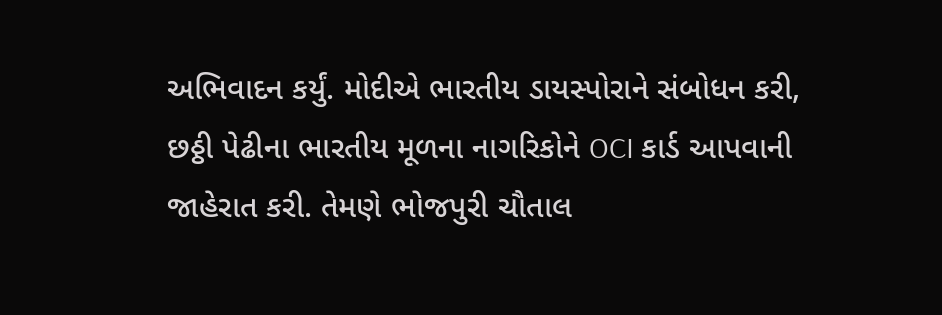અભિવાદન કર્યું. મોદીએ ભારતીય ડાયસ્પોરાને સંબોધન કરી, છઠ્ઠી પેઢીના ભારતીય મૂળના નાગરિકોને OCI કાર્ડ આપવાની જાહેરાત કરી. તેમણે ભોજપુરી ચૌતાલ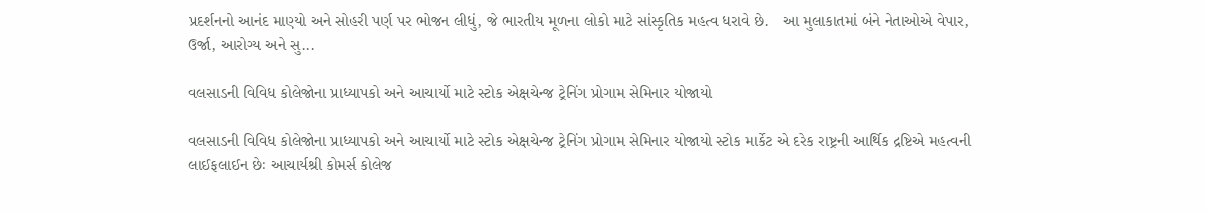પ્રદર્શનનો આનંદ માણ્યો અને સોહરી પર્ણ પર ભોજન લીધું, જે ભારતીય મૂળના લોકો માટે સાંસ્કૃતિક મહત્વ ધરાવે છે.   આ મુલાકાતમાં બંને નેતાઓએ વેપાર, ઉર્જા, આરોગ્ય અને સુ...

વલસાડની વિવિધ કોલેજોના પ્રાધ્યાપકો અને આચાર્યો માટે સ્ટોક એક્ષચેન્જ ટ્રેનિંગ પ્રોગામ સેમિનાર યોજાયો

વલસાડની વિવિધ કોલેજોના પ્રાધ્યાપકો અને આચાર્યો માટે સ્ટોક એક્ષચેન્જ ટ્રેનિંગ પ્રોગામ સેમિનાર યોજાયો સ્ટોક માર્કેટ એ દરેક રાષ્ટ્રની આર્થિક દ્રષ્ટિએ મહત્વની લાઈફલાઈન છેઃ આચાર્યશ્રી કોમર્સ કોલેજ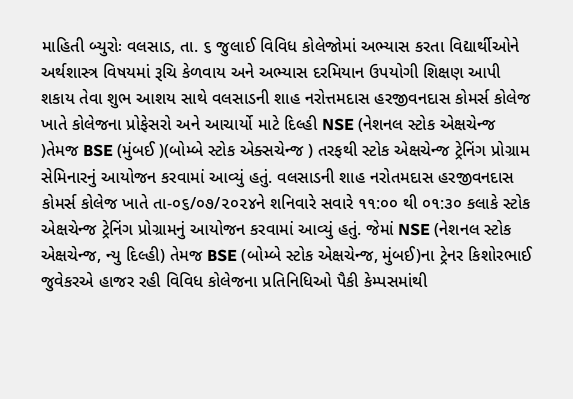માહિતી બ્યુરોઃ વલસાડ, તા. ૬ જુલાઈ વિવિધ કોલેજોમાં અભ્યાસ કરતા વિદ્યાર્થીઓને અર્થશાસ્ત્ર વિષયમાં રૂચિ કેળવાય અને અભ્યાસ દરમિયાન ઉપયોગી શિક્ષણ આપી શકાય તેવા શુભ આશય સાથે વલસાડની શાહ નરોત્તમદાસ હરજીવનદાસ કોમર્સ કોલેજ ખાતે કોલેજના પ્રોફેસરો અને આચાર્યો માટે દિલ્હી NSE (નેશનલ સ્ટોક એક્ષચેન્જ )તેમજ BSE (મુંબઈ )(બોમ્બે સ્ટોક એક્સચેન્જ ) તરફથી સ્ટોક એક્ષચેન્જ ટ્રેનિંગ પ્રોગ્રામ સેમિનારનું આયોજન કરવામાં આવ્યું હતું. વલસાડની શાહ નરોતમદાસ હરજીવનદાસ કોમર્સ કોલેજ ખાતે તા-૦૬/૦૭/૨૦૨૪ને શનિવારે સવારે ૧૧:૦૦ થી ૦૧:૩૦ કલાકે સ્ટોક એક્ષચેન્જ ટ્રેનિંગ પ્રોગ્રામનું આયોજન કરવામાં આવ્યું હતું. જેમાં NSE (નેશનલ સ્ટોક એક્ષચેન્જ, ન્યુ દિલ્હી) તેમજ BSE (બોમ્બે સ્ટોક એક્ષચેન્જ, મુંબઈ)ના ટ્રેનર કિશોરભાઈ જુવેકરએ હાજર રહી વિવિધ કોલેજના પ્રતિનિધિઓ પૈકી કેમ્પસમાંથી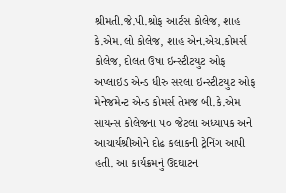શ્રીમતી.જે.પી.શ્રોફ આર્ટસ કોલેજ, શાહ કે.એમ.લો કોલેજ, શાહ એન.એચ.કોમર્સ કોલેજ, દોલત ઉષા ઇન્સ્ટીટયુટ ઓફ અપ્લાઇડ એન્ડ ધીરુ સરલા ઇન્સ્ટીટયુટ ઓફ મેનેજમેન્ટ એન્ડ કોમર્સ તેમજ બી.કે.એમ સાયન્સ કોલેજના ૫૦ જેટલા અધ્યાપક અને આચાર્યશ્રીઓને દોઢ કલાકની ટ્રેનિંગ આપી હતી. આ કાર્યક્રમનું ઉદઘાટન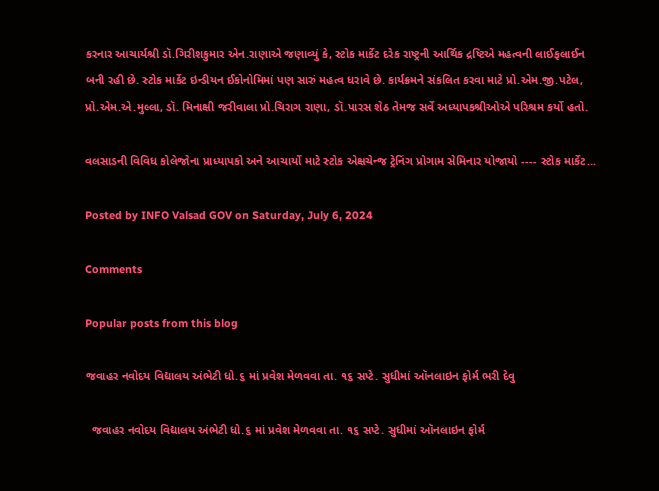કરનાર આચાર્યશ્રી ડૉ.ગિરીશકુમાર એન.રાણાએ જણાવ્યું કે, સ્ટોક માર્કેટ દરેક રાષ્ટ્રની આર્થિક દ્રષ્ટિએ મહત્વની લાઈફલાઈન બની રહી છે. સ્ટોક માર્કેટ ઇન્ડીયન ઈકોનોમિમાં પણ સારું મહત્વ ધરાવે છે. કાર્યક્રમને સંકલિત કરવા માટે પ્રો.એમ.જી.પટેલ, પ્રો.એમ.એ.મુલ્લા, ડૉ. મિનાક્ષી જરીવાલા પ્રો.ચિરાગ રાણા, ડૉ.પારસ શેઠ તેમજ સર્વે અધ્યાપકશ્રીઓએ પરિશ્રમ કર્યો હતો.

વલસાડની વિવિધ કોલેજોના પ્રાધ્યાપકો અને આચાર્યો માટે સ્ટોક એક્ષચેન્જ ટ્રેનિંગ પ્રોગામ સેમિનાર યોજાયો ---- સ્ટોક માર્કેટ...

Posted by INFO Valsad GOV on Saturday, July 6, 2024

Comments

Popular posts from this blog

જવાહર નવોદય વિદ્યાલય અંભેટી ધો.૬ માં પ્રવેશ મેળવવા તા. ૧૬ સપ્ટે. સુધીમાં ઑનલાઇન ફોર્મ ભરી દેવુ

  જવાહર નવોદય વિદ્યાલય અંભેટી ધો.૬ માં પ્રવેશ મેળવવા તા. ૧૬ સપ્ટે. સુધીમાં ઑનલાઇન ફોર્મ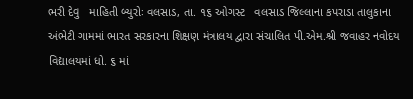ભરી દેવુ   માહિતી બ્યુરોઃ વલસાડ, તા. ૧૬ ઓગસ્ટ   વલસાડ જિલ્લાના કપરાડા તાલુકાના અંભેટી ગામમાં ભારત સરકારના શિક્ષણ મંત્રાલય દ્વારા સંચાલિત પી.એમ.શ્રી જવાહર નવોદય વિદ્યાલયમાં ધો. ૬ માં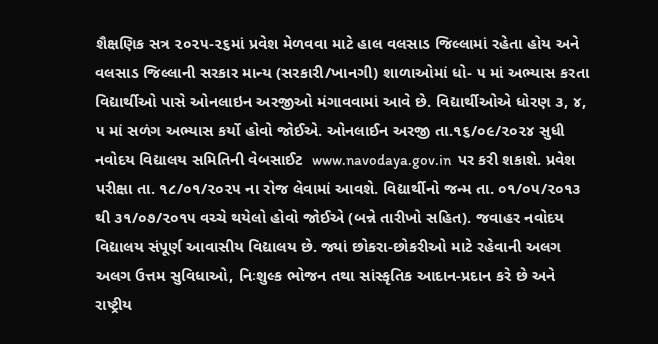શૈક્ષણિક સત્ર ૨૦૨૫-૨૬માં પ્રવેશ મેળવવા માટે હાલ વલસાડ જિલ્લામાં રહેતા હોય અને વલસાડ જિલ્લાની સરકાર માન્ય (સરકારી/ખાનગી) શાળાઓમાં ધો- ૫ માં અભ્યાસ કરતા વિદ્યાર્થીઓ પાસે ઓનલાઇન અરજીઓ મંગાવવામાં આવે છે. વિદ્યાર્થીઓએ ધોરણ ૩, ૪, ૫ માં સળંગ અભ્યાસ કર્યો હોવો જોઈએ. ઓનલાઈન અરજી તા.૧૬/૦૯/૨૦૨૪ સુધી નવોદય વિદ્યાલય સમિતિની વેબસાઈટ  www.navodaya.gov.in  પર કરી શકાશે. પ્રવેશ પરીક્ષા તા. ૧૮/૦૧/૨૦૨૫ ના રોજ લેવામાં આવશે. વિદ્યાર્થીનો જન્મ તા. ૦૧/૦૫/૨૦૧૩ થી ૩૧/૦૭/૨૦૧૫ વચ્ચે થયેલો હોવો જોઈએ (બન્ને તારીખો સહિત). જવાહર નવોદય વિદ્યાલય સંપૂર્ણ આવાસીય વિદ્યાલય છે. જ્યાં છોકરા-છોકરીઓ માટે રહેવાની અલગ અલગ ઉત્તમ સુવિધાઓ, નિઃશુલ્ક ભોજન તથા સાંસ્કૃતિક આદાન-પ્રદાન કરે છે અને રાષ્ટ્રીય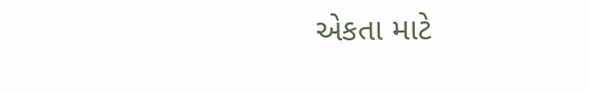એકતા માટે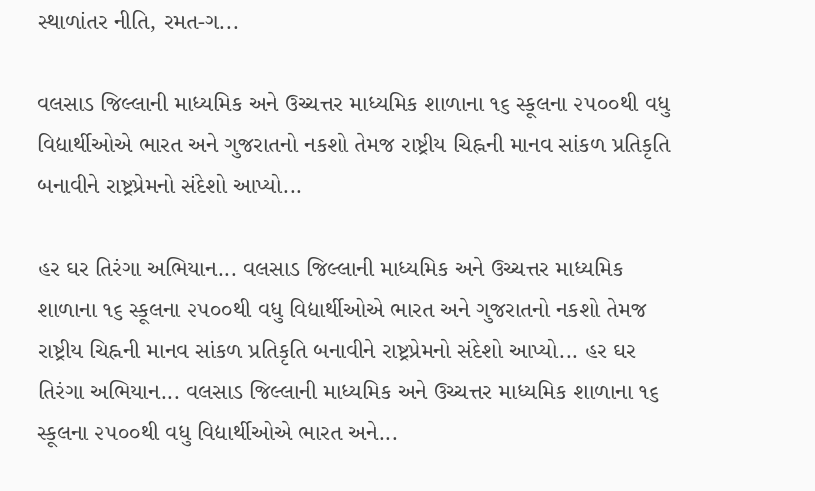સ્થાળાંતર નીતિ, રમત‌-ગ...

વલસાડ જિલ્લાની માધ્યમિક અને ઉચ્ચત્તર માધ્યમિક શાળાના ૧૬ સ્કૂલના ૨૫૦૦થી વધુ વિદ્યાર્થીઓએ ભારત અને ગુજરાતનો નકશો તેમજ રાષ્ટ્રીય ચિહ્નની માનવ સાંકળ પ્રતિકૃતિ બનાવીને રાષ્ટ્રપ્રેમનો સંદેશો આપ્યો...

હર ઘર તિરંગા અભિયાન... વલસાડ જિલ્લાની માધ્યમિક અને ઉચ્ચત્તર માધ્યમિક શાળાના ૧૬ સ્કૂલના ૨૫૦૦થી વધુ વિદ્યાર્થીઓએ ભારત અને ગુજરાતનો નકશો તેમજ રાષ્ટ્રીય ચિહ્નની માનવ સાંકળ પ્રતિકૃતિ બનાવીને રાષ્ટ્રપ્રેમનો સંદેશો આપ્યો... હર ઘર તિરંગા અભિયાન... વલસાડ જિલ્લાની માધ્યમિક અને ઉચ્ચત્તર માધ્યમિક શાળાના ૧૬ સ્કૂલના ૨૫૦૦થી વધુ વિદ્યાર્થીઓએ ભારત અને...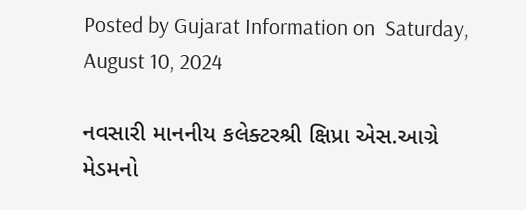Posted by Gujarat Information on  Saturday, August 10, 2024

નવસારી માનનીય કલેક્ટરશ્રી ક્ષિપ્રા એસ.આગ્રે મેડમનો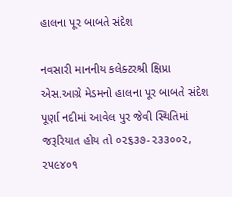હાલના પૂર બાબતે સંદેશ

નવસારી માનનીય કલેક્ટરશ્રી ક્ષિપ્રા એસ.આગ્રે મેડમનો હાલના પૂર બાબતે સંદેશ પૂર્ણા નદીમાં આવેલ પુર જેવી સ્થિતિમાં જરૂરિયાત હોય તો ૦૨૬૩૭-૨૩૩૦૦૨, ૨૫૯૪૦૧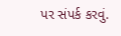પર સંપર્ક કરવું.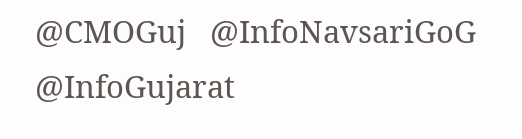@CMOGuj   @InfoNavsariGoG   @InfoGujarat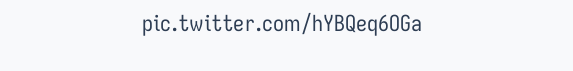pic.twitter.com/hYBQeq6OGa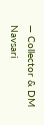— Collector & DM Navsari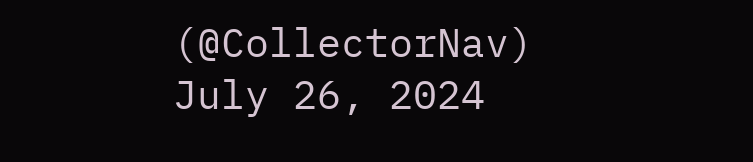(@CollectorNav)  July 26, 2024